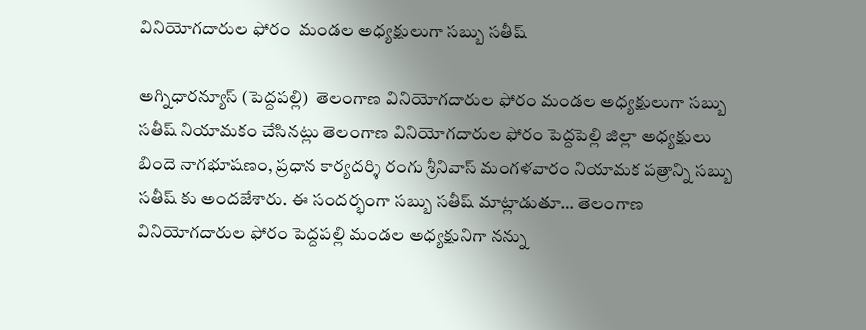వినియోగదారుల ఫోరం  మండల అధ్యక్షులుగా సబ్బు సతీష్

అగ్నిధారన్యూస్ (పెద్దపల్లి)  తెలంగాణ వినియోగదారుల ఫోరం మండల అధ్యక్షులుగా సబ్బు సతీష్ నియామకం చేసినట్లు తెలంగాణ వినియోగదారుల ఫోరం పెద్దపెల్లి జిల్లా అధ్యక్షులు బిందె నాగభూషణం, ప్రధాన కార్యదర్శి రంగు శ్రీనివాస్ మంగళవారం నియామక పత్రాన్ని సబ్బు సతీష్ కు అందజేశారు. ఈ సందర్భంగా సబ్బు సతీష్ మాట్లాడుతూ… తెలంగాణ వినియోగదారుల ఫోరం పెద్దపల్లి మండల అధ్యక్షునిగా నన్ను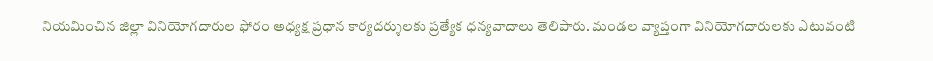నియమించిన జిల్లా వినియోగదారుల ఫోరం అధ్యక్ష ప్రధాన కార్యదర్శులకు ప్రత్యేక ధన్యవాదాలు తెలిపారు. మండల వ్యాప్తంగా వినియోగదారులకు ఎటువంటి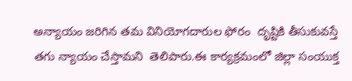అన్యాయం జరిగిన తమ వినియోగదారుల ఫోరం  దృష్టికి తీసుకువస్తే తగు న్యాయం చేస్తామని  తెలిపారు.ఈ కార్యక్రమంలో జిల్లా సంయుక్త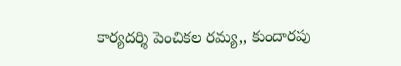కార్యదర్శి పెంచికల రమ్య,, కుందారపు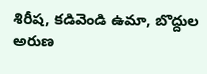శిరీష, కడివెండి ఉమా, బొద్దుల అరుణ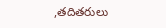,తదితరులు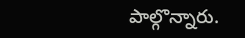పాల్గొన్నారు.